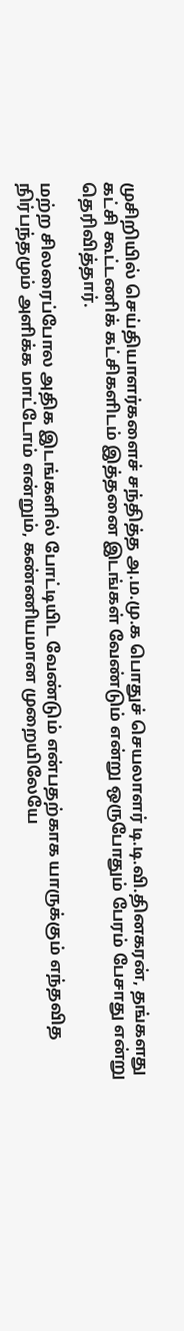முசிறியில் செய்தியாளர்களைச் சந்தித்த அ.ம.மு.க பொதுச் செயலாளர் டி.டி.வி.தினகரன், தங்களது கட்சி கூட்டணிக் கட்சிகளிடம் இத்தனை இடங்கள் வேண்டும் என்று ஒருபோதும் பேரம் பேசாது என்று தெரிவித்தார்.

மற்ற சிலரைப்போல அதிக இடங்களில் போட்டியிட வேண்டும் என்பதற்காக யாருக்கும் எந்தவித நிர்பந்தமும் அளிக்க மாட்டோம் என்றும், கண்ணியமான முறையிலேயே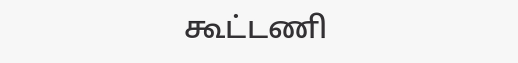கூட்டணி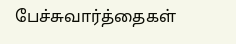பேச்சுவார்த்தைகள்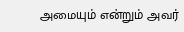அமையும் என்றும் அவர்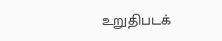உறுதிபடக்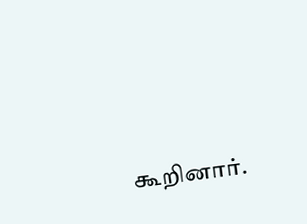கூறினார்.